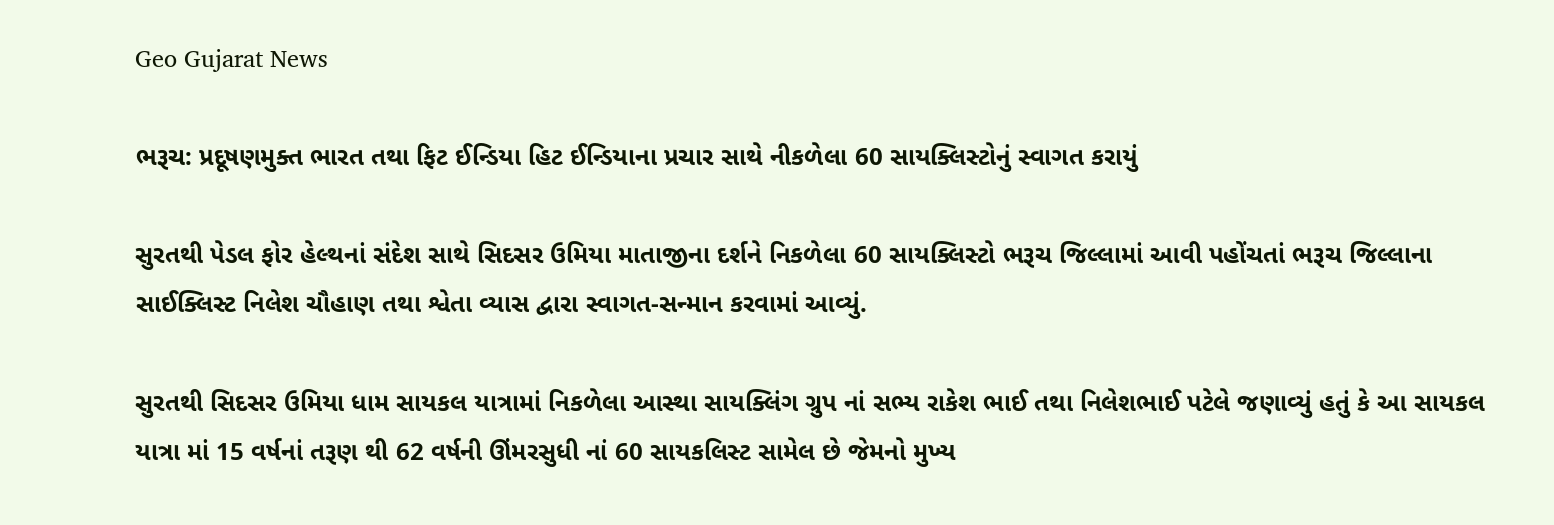Geo Gujarat News

ભરૂચ: પ્રદૂષણમુક્ત ભારત તથા ફિટ ઈન્ડિયા હિટ ઈન્ડિયાના પ્રચાર સાથે નીકળેલા 60 સાયક્લિસ્ટોનું સ્વાગત કરાયું

સુરતથી પેડલ ફોર હેલ્થનાં સંદેશ સાથે સિદસર ઉમિયા માતાજીના દર્શને નિકળેલા 60 સાયક્લિસ્ટો ભરૂચ જિલ્લામાં આવી પહોંચતાં ભરૂચ જિલ્લાના સાઈક્લિસ્ટ નિલેશ ચૌહાણ તથા શ્વેતા વ્યાસ દ્વારા સ્વાગત-સન્માન કરવામાં આવ્યું.

સુરતથી સિદસર ઉમિયા ધામ સાયકલ યાત્રામાં નિકળેલા આસ્થા સાયક્લિંગ ગ્રુપ નાં સભ્ય રાકેશ ભાઈ તથા નિલેશભાઈ પટેલે જણાવ્યું હતું કે આ સાયકલ યાત્રા માં 15 વર્ષનાં તરૂણ થી 62 વર્ષની ઊંમરસુધી નાં 60 સાયકલિસ્ટ સામેલ છે જેમનો મુખ્ય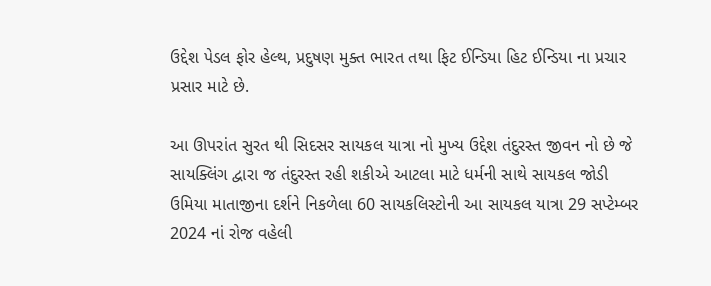ઉદ્દેશ પેડલ ફોર હેલ્થ, પ્રદુષણ મુક્ત ભારત તથા ફિટ ઈન્ડિયા હિટ ઈન્ડિયા ના પ્રચાર પ્રસાર માટે છે.

આ ઊપરાંત સુરત થી સિદસર સાયકલ યાત્રા નો મુખ્ય ઉદ્દેશ તંદુરસ્ત જીવન નો છે જે સાયક્લિંગ દ્વારા જ તંદુરસ્ત રહી શકીએ આટલા માટે ધર્મની સાથે સાયકલ જોડી ઉમિયા માતાજીના દર્શને નિકળેલા 60 સાયકલિસ્ટોની આ સાયકલ યાત્રા 29 સપ્ટેમ્બર 2024 નાં રોજ વહેલી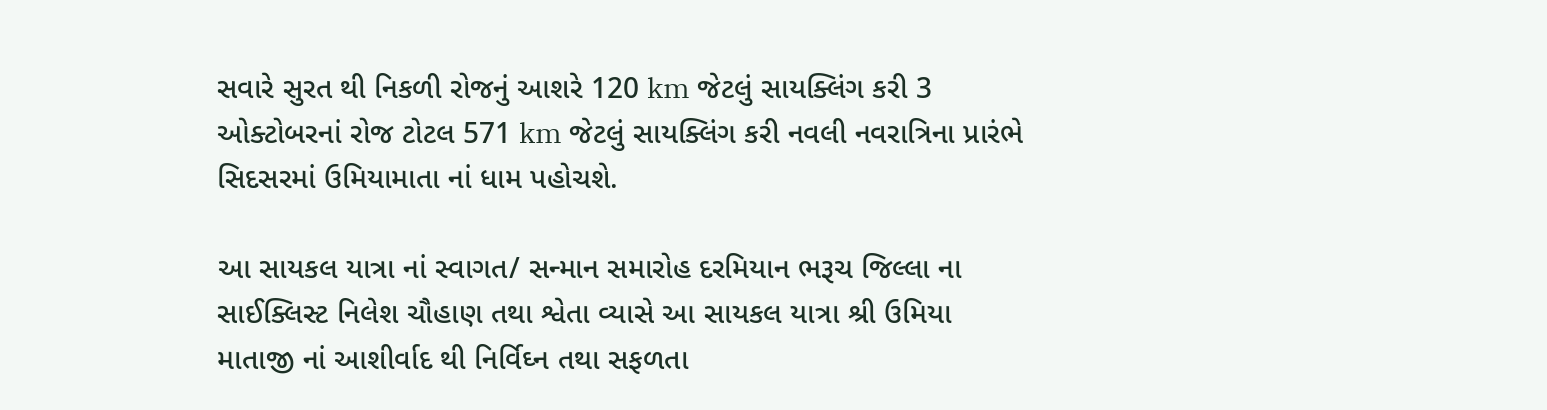સવારે સુરત થી નિકળી રોજનું આશરે 120 km જેટલું સાયક્લિંગ કરી 3 ઓક્ટોબરનાં રોજ ટોટલ 571 km જેટલું સાયક્લિંગ કરી નવલી નવરાત્રિના પ્રારંભે સિદસરમાં ઉમિયામાતા નાં ધામ પહોચશે.

આ સાયકલ યાત્રા નાં સ્વાગત/ સન્માન સમારોહ દરમિયાન ભરૂચ જિલ્લા ના સાઈક્લિસ્ટ નિલેશ ચૌહાણ તથા શ્વેતા વ્યાસે આ સાયકલ યાત્રા શ્રી ઉમિયા માતાજી નાં આશીર્વાદ થી નિર્વિઘ્ન તથા સફળતા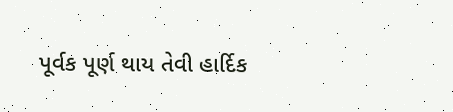પૂર્વક પૂર્ણ થાય તેવી હાર્દિક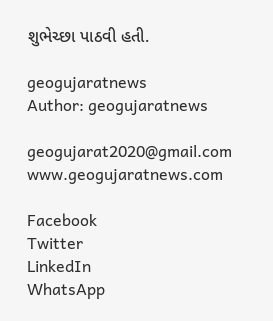શુભેચ્છા પાઠવી હતી.

geogujaratnews
Author: geogujaratnews

geogujarat2020@gmail.com www.geogujaratnews.com

Facebook
Twitter
LinkedIn
WhatsApp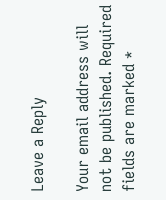Leave a Reply

Your email address will not be published. Required fields are marked *